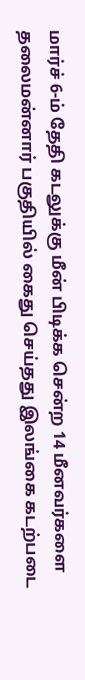மார்ச் 6-ம் தேதி கடலுக்கு மீன் பிடிக்க சென்ற 14 மீனவர்களை தலைமன்னார் பகுதியில் கைது செய்தது இலங்கை கடற்படை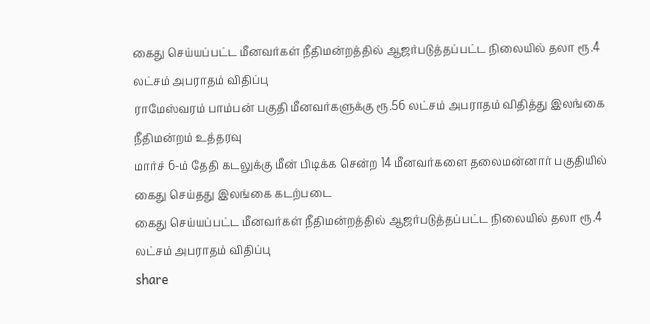கைது செய்யப்பட்ட மீனவர்கள் நீதிமன்றத்தில் ஆஜர்படுத்தப்பட்ட நிலையில் தலா ரூ.4 லட்சம் அபராதம் விதிப்பு
ராமேஸ்வரம் பாம்பன் பகுதி மீனவர்களுக்கு ரூ.56 லட்சம் அபராதம் விதித்து இலங்கை நீதிமன்றம் உத்தரவு
மார்ச் 6-ம் தேதி கடலுக்கு மீன் பிடிக்க சென்ற 14 மீனவர்களை தலைமன்னார் பகுதியில் கைது செய்தது இலங்கை கடற்படை
கைது செய்யப்பட்ட மீனவர்கள் நீதிமன்றத்தில் ஆஜர்படுத்தப்பட்ட நிலையில் தலா ரூ.4 லட்சம் அபராதம் விதிப்பு
share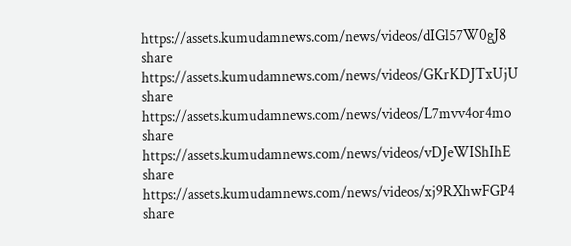https://assets.kumudamnews.com/news/videos/dIGl57W0gJ8
share
https://assets.kumudamnews.com/news/videos/GKrKDJTxUjU
share
https://assets.kumudamnews.com/news/videos/L7mvv4or4mo
share
https://assets.kumudamnews.com/news/videos/vDJeWIShIhE
share
https://assets.kumudamnews.com/news/videos/xj9RXhwFGP4
share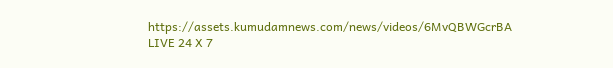https://assets.kumudamnews.com/news/videos/6MvQBWGcrBA
LIVE 24 X 7